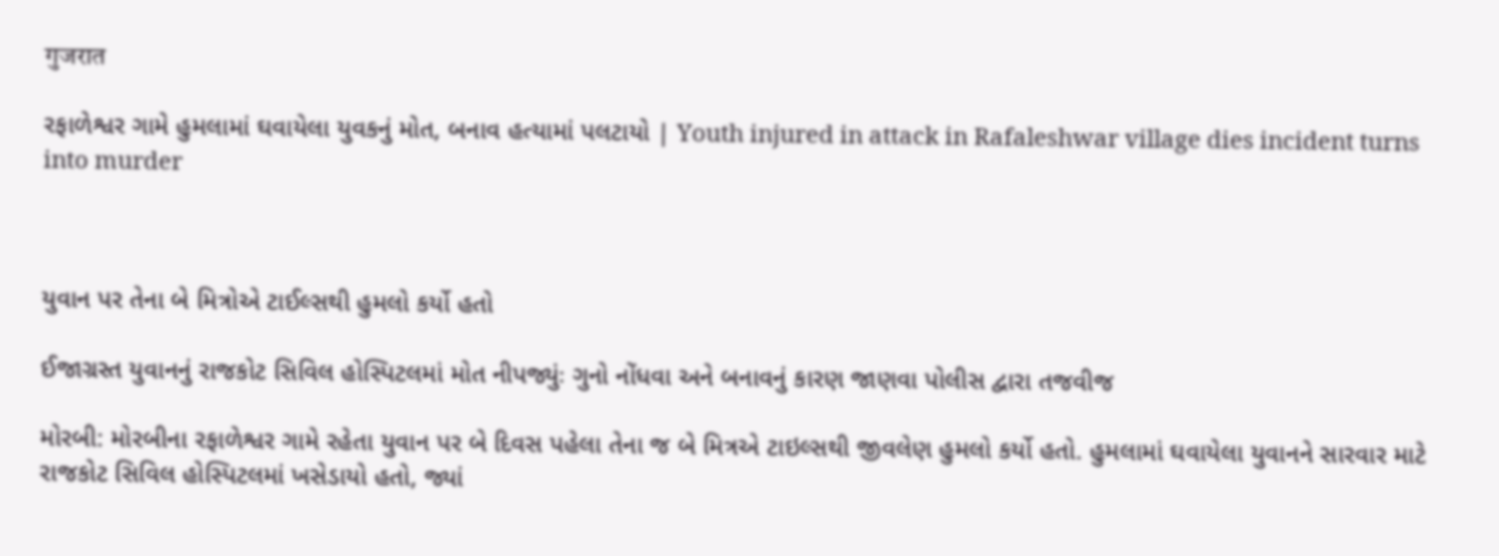गुजरात

રફાળેશ્વર ગામે હુમલામાં ઘવાયેલા યુવકનું મોત, બનાવ હત્યામાં પલટાયો | Youth injured in attack in Rafaleshwar village dies incident turns into murder



યુવાન પર તેના બે મિત્રોએ ટાઈલ્સથી હુમલો કર્યો હતો

ઈજાગ્રસ્ત યુવાનનું રાજકોટ સિવિલ હોસ્પિટલમાં મોત નીપજ્યુંઃ ગુનો નોંધવા અને બનાવનું કારણ જાણવા પોલીસ દ્વારા તજવીજ

મોરબી: મોરબીના રફાળેશ્વર ગામે રહેતા યુવાન પર બે દિવસ પહેલા તેના જ બે મિત્રએ ટાઇલ્સથી જીવલેણ હુમલો કર્યો હતો. હુમલામાં ઘવાયેલા યુવાનને સારવાર માટે રાજકોટ સિવિલ હોસ્પિટલમાં ખસેડાયો હતો, જ્યાં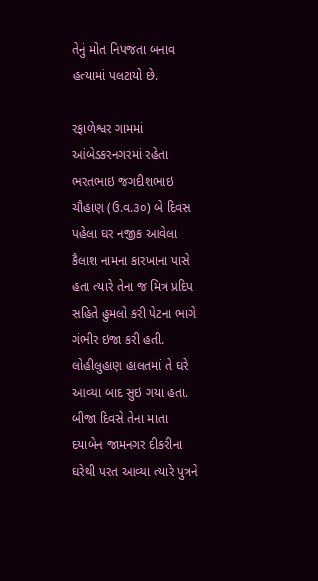તેનું મોત નિપજતા બનાવ હત્યામાં પલટાયો છે.

રફાળેશ્વર ગામમાં આંબેડકરનગરમાં રહેતા ભરતભાઇ જગદીશભાઇ ચૌહાણ (ઉ.વ.૩૦) બે દિવસ પહેલા ઘર નજીક આવેલા કૈલાશ નામના કારખાના પાસે હતા ત્યારે તેના જ મિત્ર પ્રદિપ સહિતે હુમલો કરી પેટના ભાગે ગંભીર ઇજા કરી હતી. લોહીલુહાણ હાલતમાં તે ઘરે આવ્યા બાદ સુઇ ગયા હતા. બીજા દિવસે તેના માતા દયાબેન જામનગર દીકરીના ઘરેથી પરત આવ્યા ત્યારે પુત્રને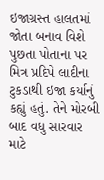ઇજાગ્રસ્ત હાલતમાં જોતા બનાવ વિશે પુછતા પોતાના પર મિત્ર પ્રદિપે લાદીના ટુકડાથી ઇજા કર્યાનું કહ્યું હતું. તેને મોરબી બાદ વધુ સારવાર માટે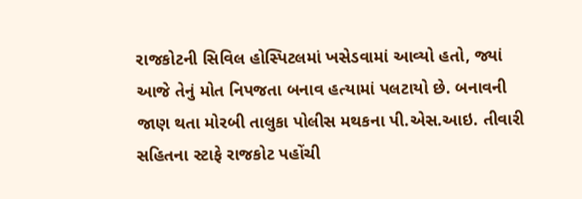રાજકોટની સિવિલ હોસ્પિટલમાં ખસેડવામાં આવ્યો હતો, જ્યાં આજે તેનું મોત નિપજતા બનાવ હત્યામાં પલટાયો છે. બનાવની જાણ થતા મોરબી તાલુકા પોલીસ મથકના પી.એસ.આઇ. તીવારી સહિતના સ્ટાફે રાજકોટ પહોંચી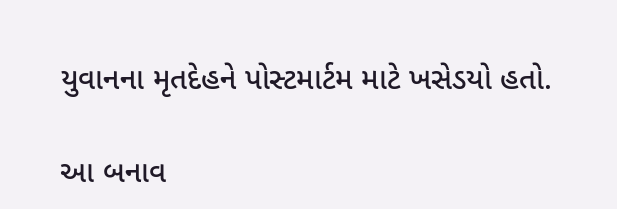યુવાનના મૃતદેહને પોસ્ટમાર્ટમ માટે ખસેડયો હતો.

આ બનાવ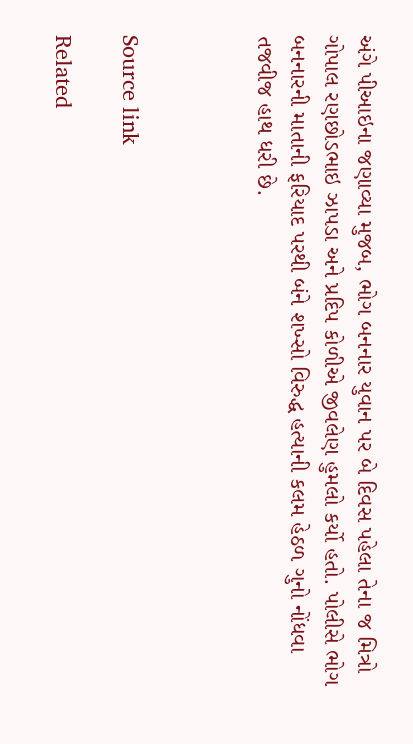અંગે પીઆઇના જણાવ્યા મુજબ, ભોગ બનનાર યુવાન પર બે દિવસ પહેલા તેના જ મિત્રો ગોપાલ રણછોડભાઇ ઝાપડા અને પ્રદિપ કોળીએ જીવલેણ હુમલો કર્યો હતો. પોલીસે ભોગ બનનારની માતાની ફરિયાદ પરથી બંને શખ્સો વિરુદ્ધ હત્યાની કલમ હેઠળ ગુનો નોંધવા તજવીજ હાથ ધરી છે.



Source link

Related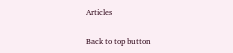Articles

Back to top button